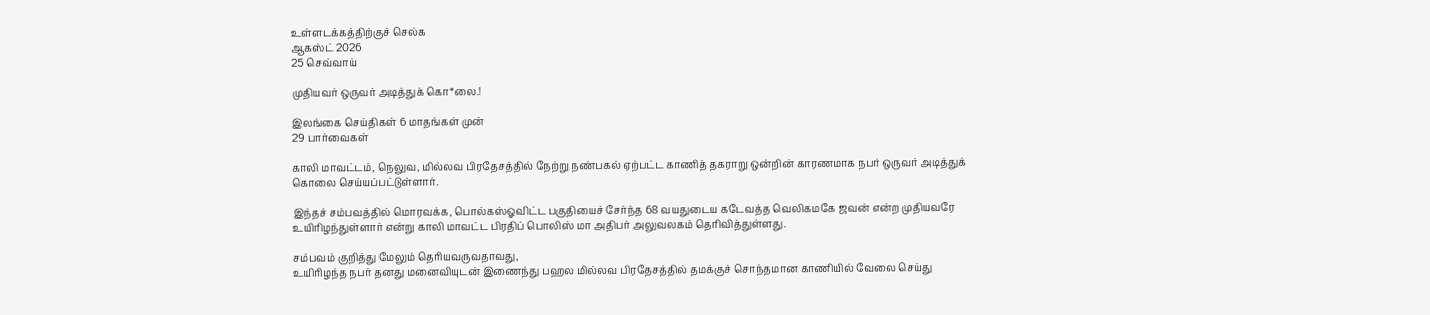உள்ளடக்கத்திற்குச் செல்க
ஆகஸ்ட் 2026
25 செவ்வாய்

முதியவர் ஒருவர் அடித்துக் கொ*லை.!

இலங்கை செய்திகள் 6 மாதங்கள் முன்
29 பார்வைகள்

காலி மாவட்டம், நெலுவ, மில்லவ பிரதேசத்தில் நேற்று நண்பகல் ஏற்பட்ட காணித் தகராறு ஒன்றின் காரணமாக நபர் ஒருவர் அடித்துக் கொலை செய்யப்பட்டுள்ளார்.

இந்தச் சம்பவத்தில் மொரவக்க, பொல்கஸ்ஓவிட்ட பகுதியைச் சேர்ந்த 68 வயதுடைய கடேவத்த வெலிகமகே ஜவன் என்ற முதியவரே உயிரிழந்துள்ளார் என்று காலி மாவட்ட பிரதிப் பொலிஸ் மா அதிபர் அலுவலகம் தெரிவித்துள்ளது.

சம்பவம் குறித்து மேலும் தெரியவருவதாவது,
உயிரிழந்த நபர் தனது மனைவியுடன் இணைந்து பஹல மில்லவ பிரதேசத்தில் தமக்குச் சொந்தமான காணியில் வேலை செய்து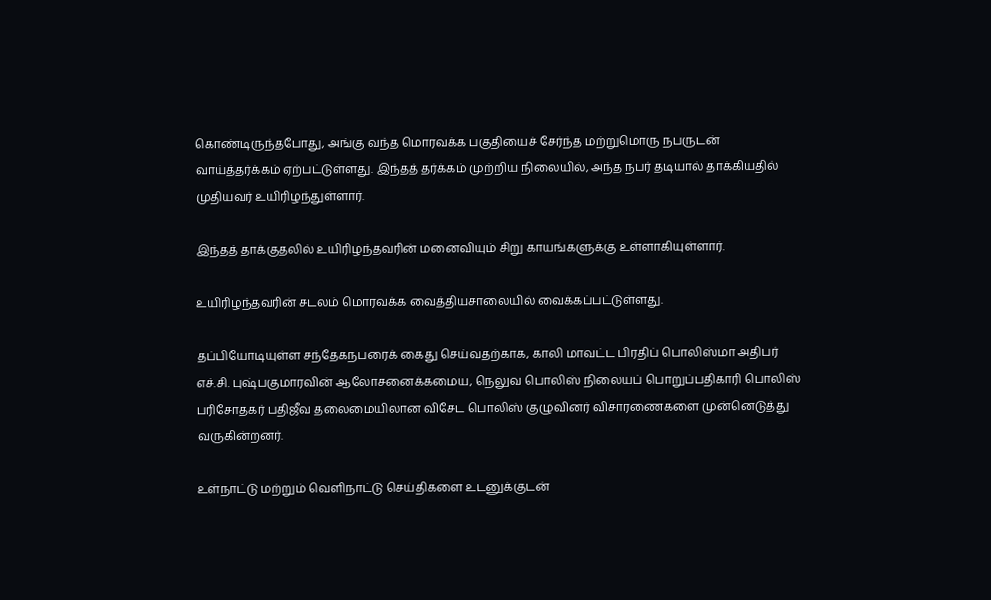கொண்டிருந்தபோது, அங்கு வந்த மொரவக்க பகுதியைச் சேர்ந்த மற்றுமொரு நபருடன் வாய்த்தர்க்கம் ஏற்பட்டுள்ளது. இந்தத் தர்க்கம் முற்றிய நிலையில், அந்த நபர் தடியால் தாக்கியதில் முதியவர் உயிரிழந்துள்ளார்.

இந்தத் தாக்குதலில் உயிரிழந்தவரின் மனைவியும் சிறு காயங்களுக்கு உள்ளாகியுள்ளார்.

உயிரிழந்தவரின் சடலம் மொரவக்க வைத்தியசாலையில் வைக்கப்பட்டுள்ளது.

தப்பியோடியுள்ள சந்தேகநபரைக் கைது செய்வதற்காக, காலி மாவட்ட பிரதிப் பொலிஸ்மா அதிபர் எச்.சி. புஷ்பகுமாரவின் ஆலோசனைக்கமைய, நெலுவ பொலிஸ் நிலையப் பொறுப்பதிகாரி பொலிஸ் பரிசோதகர் பதிஜீவ தலைமையிலான விசேட பொலிஸ் குழுவினர் விசாரணைகளை முன்னெடுத்து வருகின்றனர்.

உள்நாட்டு மற்றும் வெளிநாட்டு செய்திகளை உடனுக்குடன்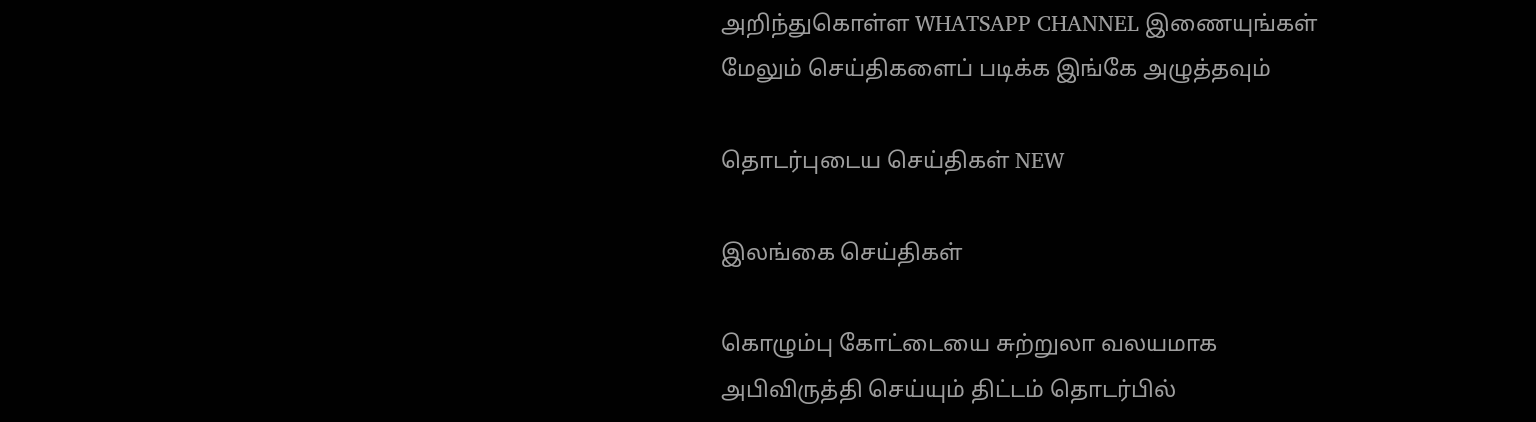அறிந்துகொள்ள WHATSAPP CHANNEL இணையுங்கள்
மேலும் செய்திகளைப் படிக்க இங்கே அழுத்தவும்

தொடர்புடைய செய்திகள் NEW

இலங்கை செய்திகள்

கொழும்பு கோட்டையை சுற்றுலா வலயமாக அபிவிருத்தி செய்யும் திட்டம் தொடர்பில்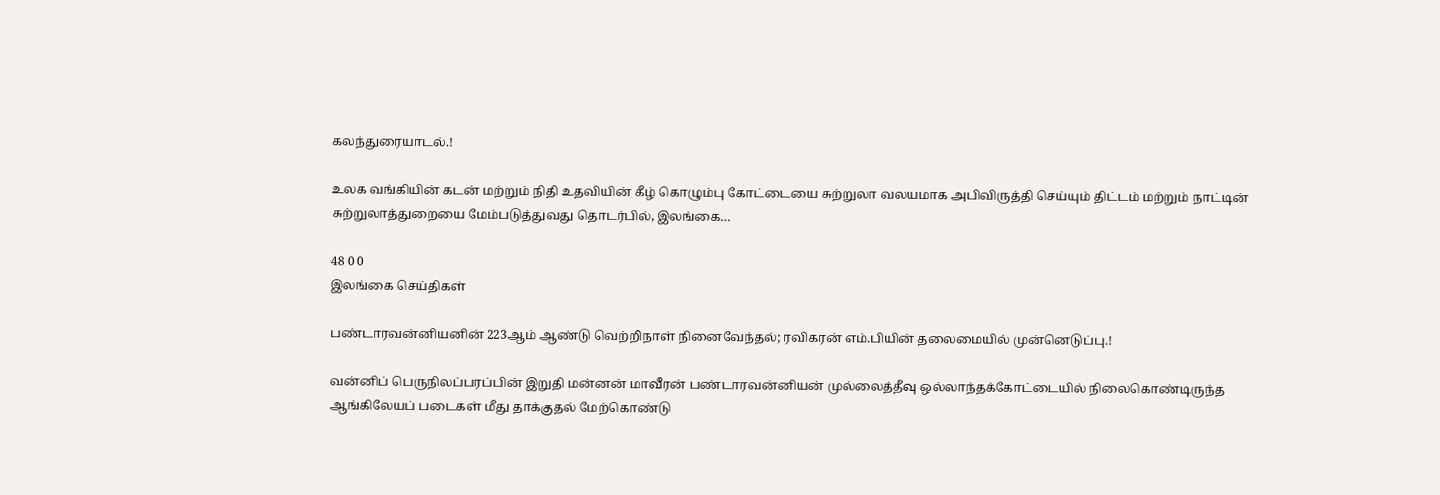கலந்துரையாடல்.!

உலக வங்கியின் கடன் மற்றும் நிதி உதவியின் கீழ் கொழும்பு கோட்டையை சுற்றுலா வலயமாக அபிவிருத்தி செய்யும் திட்டம் மற்றும் நாட்டின் சுற்றுலாத்துறையை மேம்படுத்துவது தொடர்பில், இலங்கை…

48 0 0
இலங்கை செய்திகள்

பண்டாரவன்னியனின் 223ஆம் ஆண்டு வெற்றிநாள் நினைவேந்தல்; ரவிகரன் எம்.பியின் தலைமையில் முன்னெடுப்பு.!

வன்னிப் பெருநிலப்பரப்பின் இறுதி மன்னன் மாவீரன் பண்டாரவன்னியன் முல்லைத்தீவு ஒல்லாந்தக்கோட்டையில் நிலைகொண்டிருந்த ஆங்கிலேயப் படைகள் மீது தாக்குதல் மேற்கொண்டு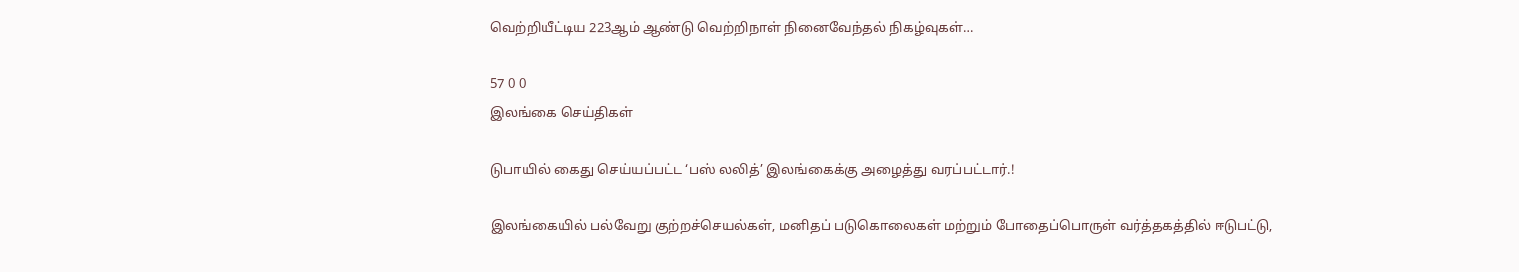வெற்றியீட்டிய 223ஆம் ஆண்டு வெற்றிநாள் நினைவேந்தல் நிகழ்வுகள்…

57 0 0
இலங்கை செய்திகள்

டுபாயில் கைது செய்யப்பட்ட ‘பஸ் லலித்’ இலங்கைக்கு அழைத்து வரப்பட்டார்.!

இலங்கையில் பல்வேறு குற்றச்செயல்கள், மனிதப் படுகொலைகள் மற்றும் போதைப்பொருள் வர்த்தகத்தில் ஈடுபட்டு,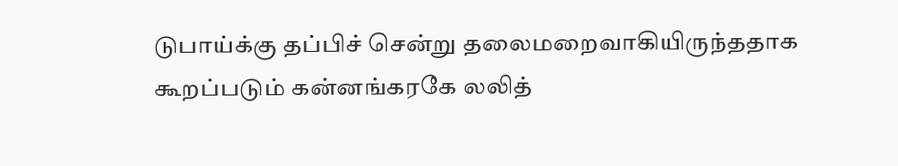டுபாய்க்கு தப்பிச் சென்று தலைமறைவாகியிருந்ததாக கூறப்படும் கன்னங்கரகே லலித்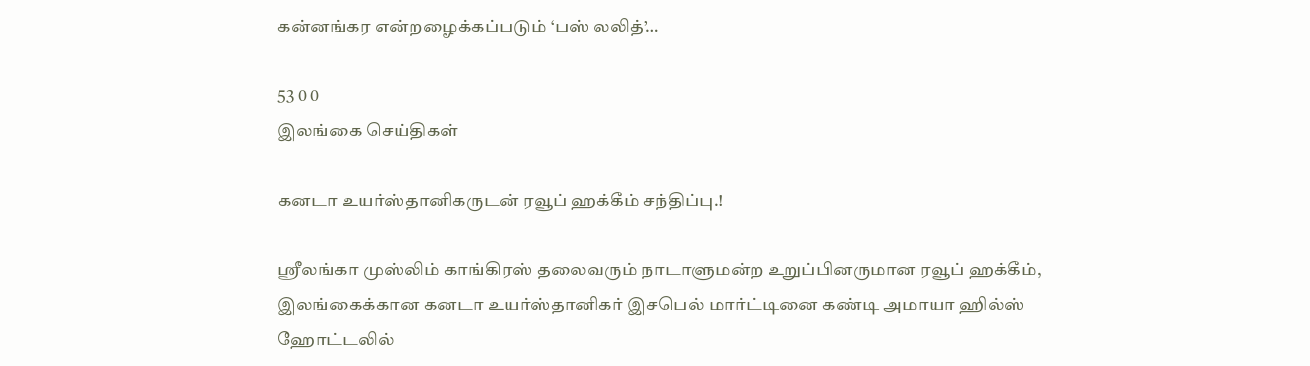கன்னங்கர என்றழைக்கப்படும் ‘பஸ் லலித்’…

53 0 0
இலங்கை செய்திகள்

கனடா உயர்ஸ்தானிகருடன் ரவூப் ஹக்கீம் சந்திப்பு.!

ஸ்ரீலங்கா முஸ்லிம் காங்கிரஸ் தலைவரும் நாடாளுமன்ற உறுப்பினருமான ரவூப் ஹக்கீம், இலங்கைக்கான கனடா உயர்ஸ்தானிகர் இசபெல் மார்ட்டினை கண்டி அமாயா ஹில்ஸ் ஹோட்டலில்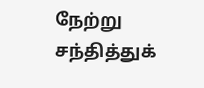நேற்று சந்தித்துக்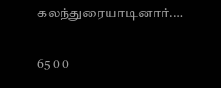கலந்துரையாடினார்.…

65 0 0